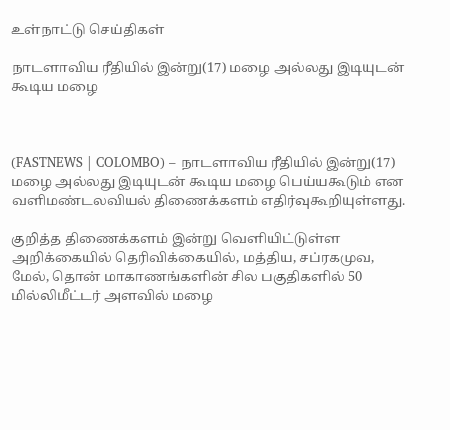உள்நாட்டு செய்திகள்

நாடளாவிய ரீதியில் இன்று(17) மழை அல்லது இடியுடன் கூடிய மழை



(FASTNEWS | COLOMBO) – நாடளாவிய ரீதியில் இன்று(17) மழை அல்லது இடியுடன் கூடிய மழை பெய்யகூடும் என வளிமண்டலவியல் திணைக்களம் எதிர்வுகூறியுள்ளது.

குறித்த திணைக்களம் இன்று வெளியிட்டுள்ள அறிக்கையில் தெரிவிக்கையில், மத்திய, சப்ரகமுவ, மேல், தொன் மாகாணங்களின் சில பகுதிகளில் 50 மில்லிமீட்டர் அளவில் மழை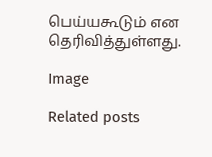பெய்யகூடும் என தெரிவித்துள்ளது.

Image

Related posts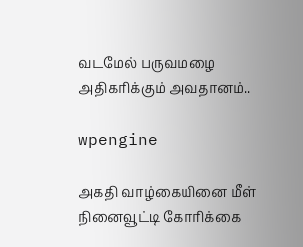வடமேல் பருவமழை அதிகரிக்கும் அவதானம்..

wpengine

அகதி வாழ்கையினை மீள் நினைவூட்டி கோரிக்கை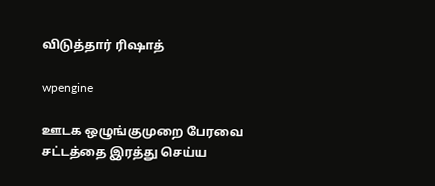விடுத்தார் ரிஷாத்

wpengine

ஊடக ஒழுங்குமுறை பேரவை சட்டத்தை இரத்து செய்ய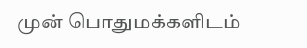முன் பொதுமக்களிடம்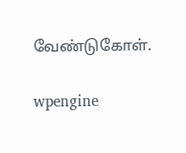வேண்டுகோள்.

wpengine